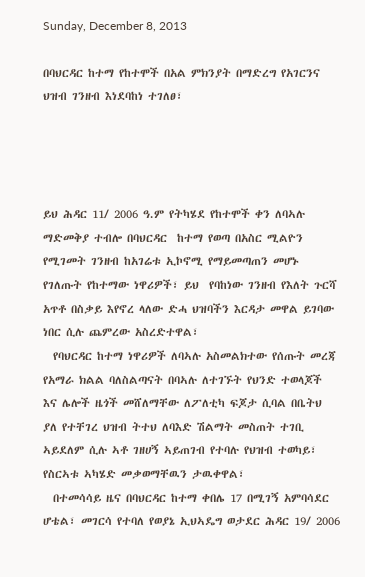Sunday, December 8, 2013

በባህርዳር ከተማ የከተሞች በአል ምክንያት በማድረግ የአገርንና ህዝብ ገንዘብ እነደባከነ ተገለፀ፣




ይህ ሕዳር 11/ 2006 ዓ.ም የትካሄደ የከተሞች ቀን ለባኣሉ ማድመቅያ ተብሎ በባህርዳር  ከተማ የወጣ በአስር ሚልዮን የሚገመት ገንዘብ ከአገሬቱ ኢኮኖሚ የማይመጣጠን መሆኑ የገለጡት የከተማው ነዋሪዎች፣ ይህ  የባከነው ገንዘብ የእለት ጉርሻ አጥቶ በስቃይ እየኖረ ላለው ድሓ ህዝባችን እርዳታ መዋል ይገባው ነበር ሲሉ ጨምረው አስረድተዋል፣
  የባህርዳር ከተማ ነዋሪዎች ለባኣሉ አስመልክተው የሰጡት መረጃ የአማራ ክልል ባለስልጣናት በባኣሉ ለተገኙት የህንድ ተወላጆች እና ሌሎች ዜጎች መሸለማቸው ለፖለቲካ ፍጆታ ሲባል በቤትህ ያለ የተቸገረ ህዝብ ትተህ ለባእድ ሽልማት መስጠት ተገቢ ኣይደለም ሲሉ ኣቶ ገዘሀኝ ኣይጠገብ የተባሉ የህዝብ ተወካይ፣ የስርኣቱ ኣካሄድ መቃወማቸዉን ታዉቀዋል፣
  በተመሳሳይ ዜና በባህርዳር ከተማ ቀበሌ 17 በሚገኝ አምባሳደር ሆቴል፣ መገርሳ የተባለ የወያኔ ኢህኣዴግ ወታደር ሕዳር 19/ 2006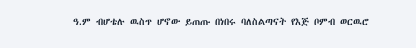ዓ.ም ብሆቴሉ ዉስጥ ሆኖው ይጠጡ በነበሩ ባለስልጣናት የእጅ ቦምብ ወርዉሮ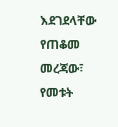እደገደላቸው የጠቆመ መረጃው፣ የመቱት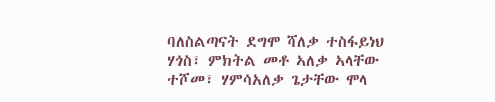ባለስልጣናት ደግሞ ሻለቃ ተስፋይነህ ሃጎስ፣ ምክትል መቶ ኣለቃ ኣላቸው ተሾመ፣ ሃምሳአለቃ ጌታቸው ሞላ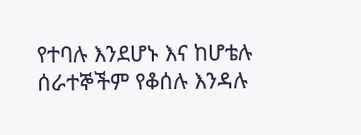የተባሉ እንደሆኑ እና ከሆቴሉ ሰራተኞችም የቆሰሉ እንዳሉ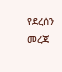የደረሰን መረጃ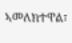ኣመለክተዋል፣